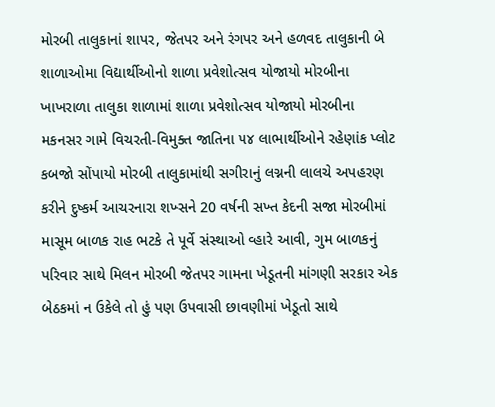મોરબી તાલુકાનાં શાપર, જેતપર અને રંગપર અને હળવદ તાલુકાની બે શાળાઓમા વિદ્યાર્થીઓનો શાળા પ્રવેશોત્સવ યોજાયો મોરબીના ખાખરાળા તાલુકા શાળામાં શાળા પ્રવેશોત્સવ યોજાયો મોરબીના મકનસર ગામે વિચરતી-વિમુક્ત જાતિના ૫૪ લાભાર્થીઓને રહેણાંક પ્લોટ કબજો સોંપાયો મોરબી તાલુકામાંથી સગીરાનું લગ્નની લાલચે અપહરણ કરીને દુષ્કર્મ આચરનારા શખ્સને 20 વર્ષની સખ્ત કેદની સજા મોરબીમાં માસૂમ બાળક રાહ ભટકે તે પૂર્વે સંસ્થાઓ વ્હારે આવી, ગુમ બાળકનું પરિવાર સાથે મિલન મોરબી જેતપર ગામના ખેડૂતની માંગણી સરકાર એક બેઠકમાં ન ઉકેલે તો હું પણ ઉપવાસી છાવણીમાં ખેડૂતો સાથે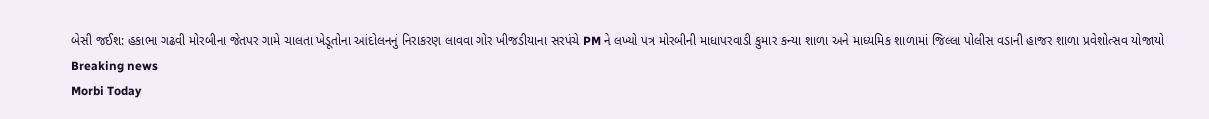બેસી જઈશ: હકાભા ગઢવી મોરબીના જેતપર ગામે ચાલતા ખેડૂતોના આંદોલનનું નિરાકરણ લાવવા ગોર ખીજડીયાના સરપંચે PM ને લખ્યો પત્ર મોરબીની માધાપરવાડી કુમાર કન્યા શાળા અને માધ્યમિક શાળામાં જિલ્લા પોલીસ વડાની હાજર શાળા પ્રવેશોત્સવ યોજાયો
Breaking news
Morbi Today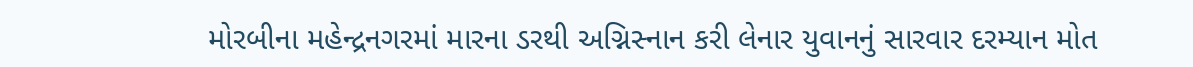મોરબીના મહેન્દ્રનગરમાં મારના ડરથી અગ્નિસ્નાન કરી લેનાર યુવાનનું સારવાર દરમ્યાન મોત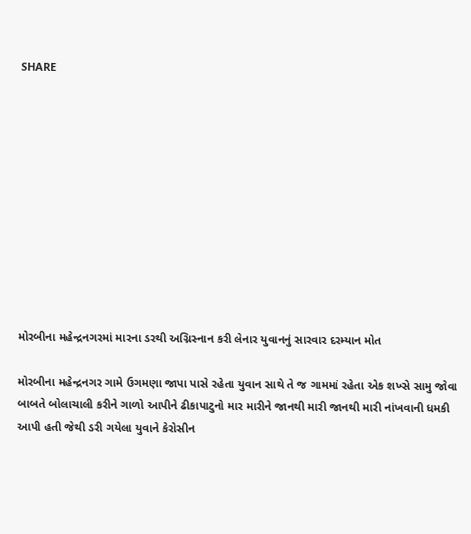SHARE











મોરબીના મહેન્દ્રનગરમાં મારના ડરથી અગ્નિસ્નાન કરી લેનાર યુવાનનું સારવાર દરમ્યાન મોત

મોરબીના મહેન્દ્રનગર ગામે ઉગમણા જાપા પાસે રહેતા યુવાન સાથે તે જ ગામમાં રહેતા એક શખ્સે સામુ જોવા બાબતે બોલાચાલી કરીને ગાળો આપીને ઢીકાપાટુનો માર મારીને જાનથી મારી જાનથી મારી નાંખવાની ધમકી આપી હતી જેથી ડરી ગયેલા યુવાને કેરોસીન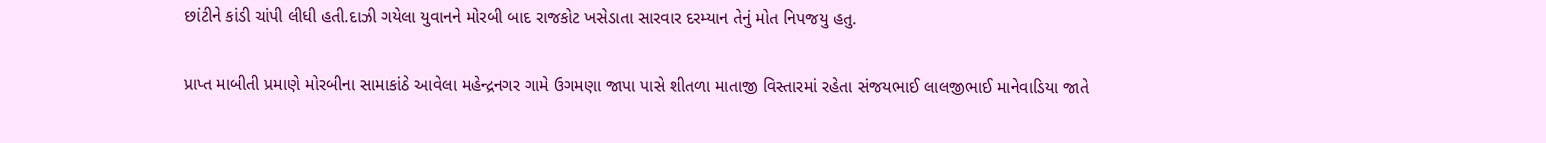છાંટીને કાંડી ચાંપી લીધી હતી.દાઝી ગયેલા યુવાનને મોરબી બાદ રાજકોટ ખસેડાતા સારવાર દરમ્યાન તેનું મોત નિપજયુ હતુ.

પ્રાપ્ત માબીતી પ્રમાણે મોરબીના સામાકાંઠે આવેલા મહેન્દ્રનગર ગામે ઉગમણા જાપા પાસે શીતળા માતાજી વિસ્તારમાં રહેતા સંજયભાઈ લાલજીભાઈ માનેવાડિયા જાતે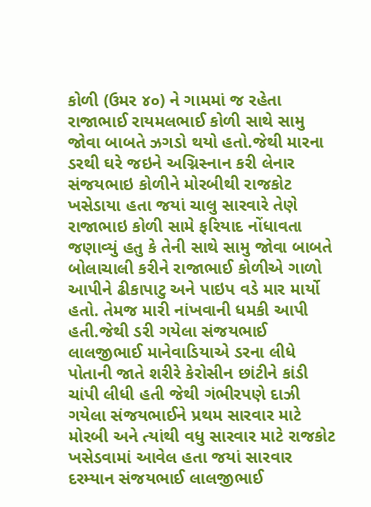કોળી (ઉમર ૪૦) ને ગામમાં જ રહેતા રાજાભાઈ રાયમલભાઈ કોળી સાથે સામુ જોવા બાબતે ઝગડો થયો હતો.જેથી મારના ડરથી ઘરે જઇને અગ્નિસ્નાન કરી લેનાર સંજયભાઇ કોળીને મોરબીથી રાજકોટ ખસેડાયા હતા જયાં ચાલુ સારવારે તેણે રાજાભાઇ કોળી સામે ફરિયાદ નોંધાવતા જણાવ્યું હતુ કે તેની સાથે સામુ જોવા બાબતે બોલાચાલી કરીને રાજાભાઈ કોળીએ ગાળો આપીને ઢીકાપાટુ અને પાઇપ વડે માર માર્યો હતો. તેમજ મારી નાંખવાની ધમકી આપી હતી.જેથી ડરી ગયેલા સંજયભાઈ લાલજીભાઈ માનેવાડિયાએ ડરના લીધે પોતાની જાતે શરીરે કેરોસીન છાંટીને કાંડી ચાંપી લીધી હતી જેથી ગંભીરપણે દાઝી ગયેલા સંજયભાઈને પ્રથમ સારવાર માટે મોરબી અને ત્યાંથી વધુ સારવાર માટે રાજકોટ ખસેડવામાં આવેલ હતા જયાં સારવાર દરમ્યાન સંજયભાઈ લાલજીભાઈ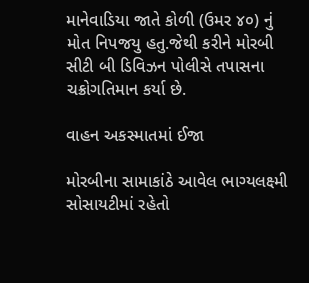માનેવાડિયા જાતે કોળી (ઉમર ૪૦) નું મોત નિપજયુ હતુ.જેથી કરીને મોરબી સીટી બી ડિવિઝન પોલીસે તપાસના ચક્રોગતિમાન કર્યા છે.

વાહન અકસ્માતમાં ઈજા

મોરબીના સામાકાંઠે આવેલ ભાગ્યલક્ષ્મી સોસાયટીમાં રહેતો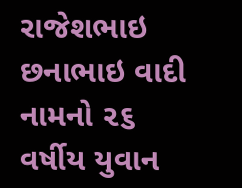રાજેશભાઇ છનાભાઇ વાદી નામનો ૨૬ વર્ષીય યુવાન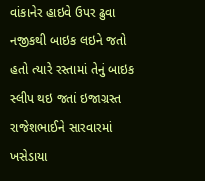વાંકાનેર હાઇવે ઉપર ઢુવા નજીકથી બાઇક લઇને જતો હતો ત્યારે રસ્તામાં તેનું બાઇક સ્લીપ થઇ જતાં ઇજાગ્રસ્ત રાજેશભાઈને સારવારમાં ખસેડાયા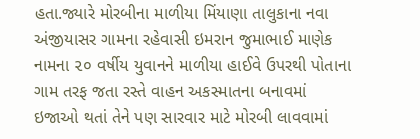હતા.જ્યારે મોરબીના માળીયા મિંયાણા તાલુકાના નવા અંજીયાસર ગામના રહેવાસી ઇમરાન જુમાભાઈ માણેક નામના ૨૦ વર્ષીય યુવાનને માળીયા હાઈવે ઉપરથી પોતાના ગામ તરફ જતા રસ્તે વાહન અકસ્માતના બનાવમાં ઇજાઓ થતાં તેને પણ સારવાર માટે મોરબી લાવવામાં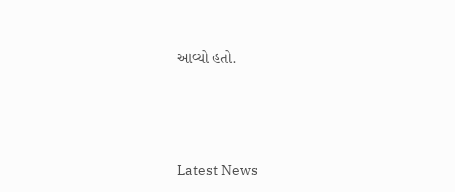આવ્યો હતો.






Latest News